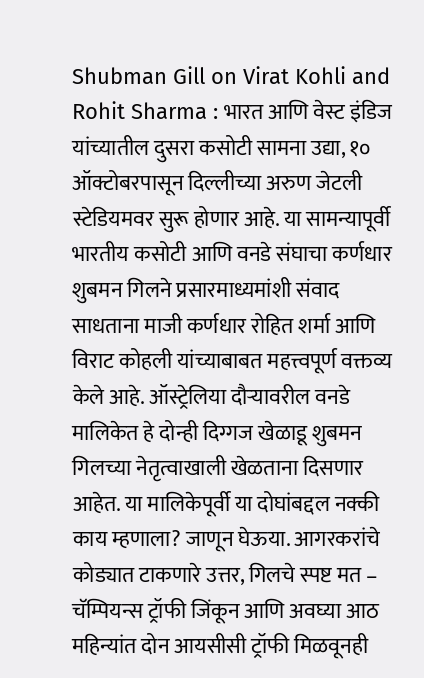Shubman Gill on Virat Kohli and Rohit Sharma : भारत आणि वेस्ट इंडिज यांच्यातील दुसरा कसोटी सामना उद्या, १० ऑक्टोबरपासून दिल्लीच्या अरुण जेटली स्टेडियमवर सुरू होणार आहे. या सामन्यापूर्वी भारतीय कसोटी आणि वनडे संघाचा कर्णधार शुबमन गिलने प्रसारमाध्यमांशी संवाद साधताना माजी कर्णधार रोहित शर्मा आणि विराट कोहली यांच्याबाबत महत्त्वपूर्ण वक्तव्य केले आहे. ऑस्ट्रेलिया दौऱ्यावरील वनडे मालिकेत हे दोन्ही दिग्गज खेळाडू शुबमन गिलच्या नेतृत्वाखाली खेळताना दिसणार आहेत. या मालिकेपूर्वी या दोघांबद्दल नक्की काय म्हणाला? जाणून घेऊया. आगरकरांचे कोड्यात टाकणारे उत्तर, गिलचे स्पष्ट मत – चॅम्पियन्स ट्रॉफी जिंकून आणि अवघ्या आठ महिन्यांत दोन आयसीसी ट्रॉफी मिळवूनही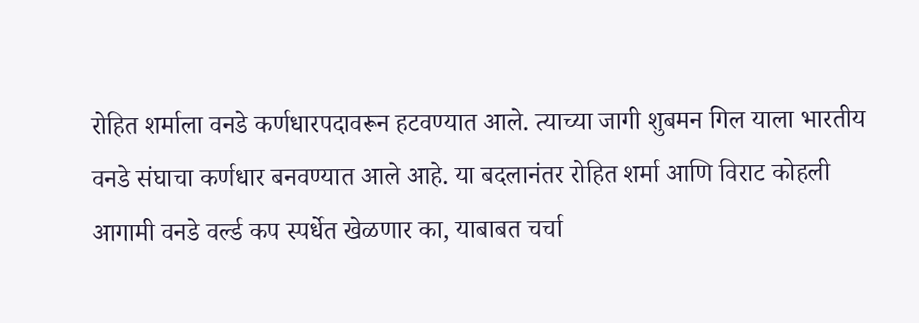रोहित शर्माला वनडे कर्णधारपदावरून हटवण्यात आले. त्याच्या जागी शुबमन गिल याला भारतीय वनडे संघाचा कर्णधार बनवण्यात आले आहे. या बदलानंतर रोहित शर्मा आणि विराट कोहली आगामी वनडे वर्ल्ड कप स्पर्धेत खेळणार का, याबाबत चर्चा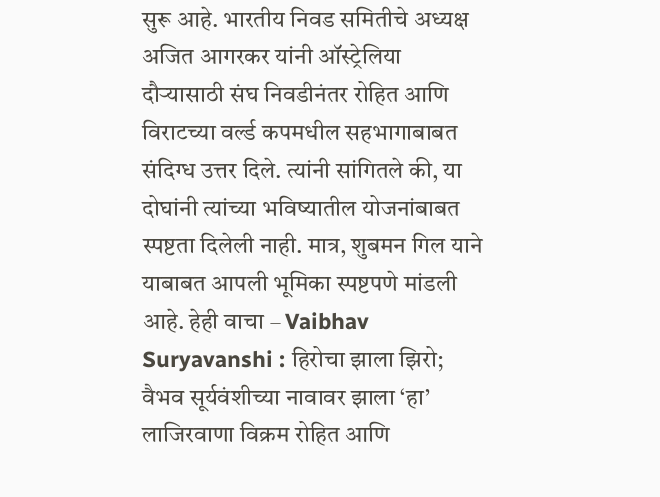सुरू आहे. भारतीय निवड समितीचे अध्यक्ष अजित आगरकर यांनी ऑस्ट्रेलिया दौऱ्यासाठी संघ निवडीनंतर रोहित आणि विराटच्या वर्ल्ड कपमधील सहभागाबाबत संदिग्ध उत्तर दिले. त्यांनी सांगितले की, या दोघांनी त्यांच्या भविष्यातील योजनांबाबत स्पष्टता दिलेली नाही. मात्र, शुबमन गिल याने याबाबत आपली भूमिका स्पष्टपणे मांडली आहे. हेही वाचा – Vaibhav Suryavanshi : हिरोचा झाला झिरो; वैभव सूर्यवंशीच्या नावावर झाला ‘हा’ लाजिरवाणा विक्रम रोहित आणि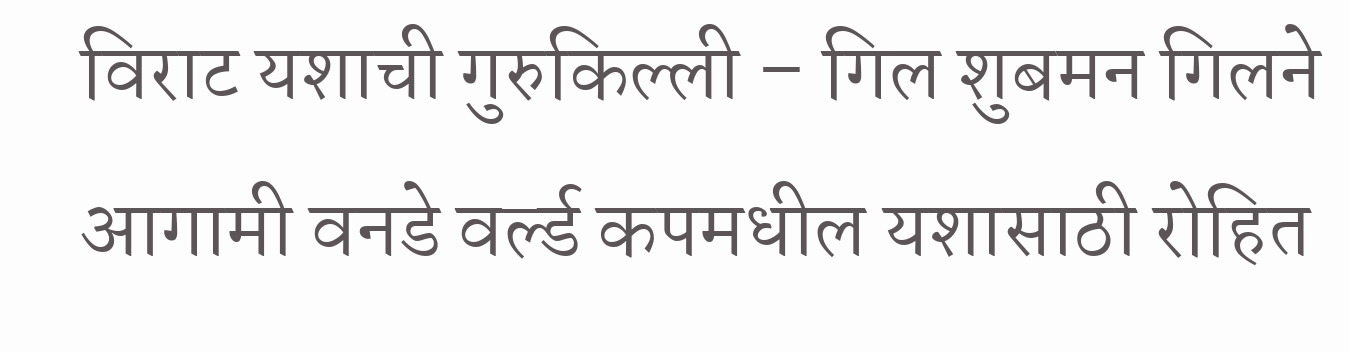विराट यशाची गुरुकिल्ली – गिल शुबमन गिलने आगामी वनडे वर्ल्ड कपमधील यशासाठी रोहित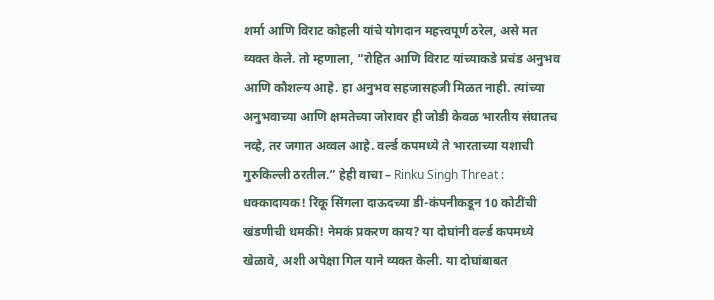शर्मा आणि विराट कोहली यांचे योगदान महत्त्वपूर्ण ठरेल, असे मत व्यक्त केले. तो म्हणाला, “रोहित आणि विराट यांच्याकडे प्रचंड अनुभव आणि कौशल्य आहे. हा अनुभव सहजासहजी मिळत नाही. त्यांच्या अनुभवाच्या आणि क्षमतेच्या जोरावर ही जोडी केवळ भारतीय संघातच नव्हे, तर जगात अव्वल आहे. वर्ल्ड कपमध्ये ते भारताच्या यशाची गुरुकिल्ली ठरतील.” हेही वाचा – Rinku Singh Threat : धक्कादायक! रिंकू सिंगला दाऊदच्या डी-कंपनीकडून 10 कोटींची खंडणीची धमकी! नेमकं प्रकरण काय? या दोघांनी वर्ल्ड कपमध्ये खेळावे, अशी अपेक्षा गिल याने व्यक्त केली. या दोघांबाबत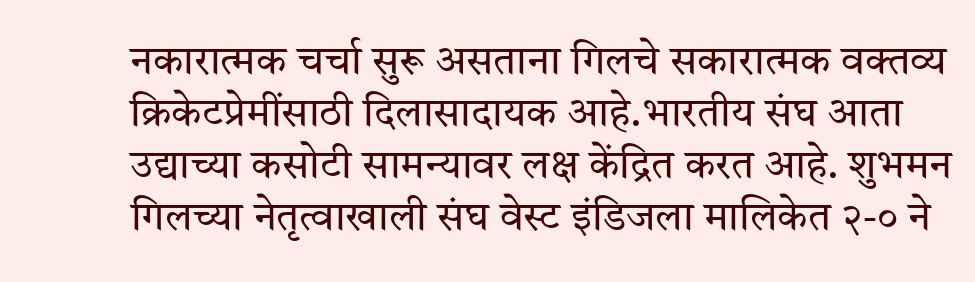नकारात्मक चर्चा सुरू असताना गिलचे सकारात्मक वक्तव्य क्रिकेटप्रेमींसाठी दिलासादायक आहे.भारतीय संघ आता उद्याच्या कसोटी सामन्यावर लक्ष केंद्रित करत आहे. शुभमन गिलच्या नेतृत्वाखाली संघ वेस्ट इंडिजला मालिकेत २-० ने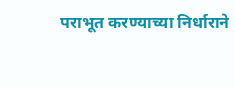पराभूत करण्याच्या निर्धाराने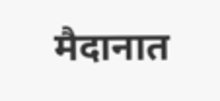मैदानात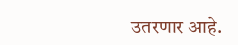उतरणार आहे.